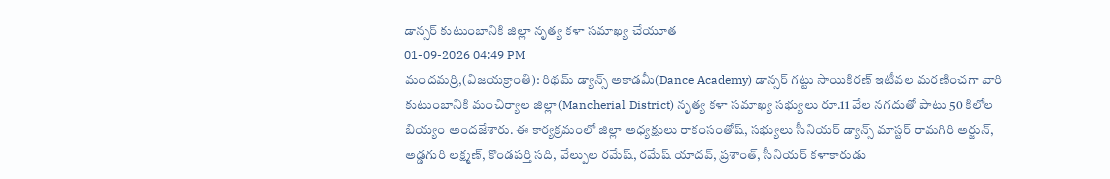డాన్సర్ కుటుంబానికి జిల్లా నృత్య కళా సమాఖ్య చేయూత
01-09-2026 04:49 PM
మందమర్రి,(విజయక్రాంతి): రిథమ్ డ్యాన్స్ అకాడమీ(Dance Academy) డాన్సర్ గట్టు సాయికిరణ్ ఇటీవల మరణించగా వారి కుటుంబానికి మంచిర్యాల జిల్లా(Mancherial District) నృత్య కళా సమాఖ్య సభ్యులు రూ.11 వేల నగదుతో పాటు 50 కిలోల బియ్యం అందజేశారు. ఈ కార్యక్రమంలో జిల్లా అధ్యక్షులు రాకంసంతోష్, సభ్యులు సీనియర్ డ్యాన్స్ మాస్టర్ రామగిరి అర్జున్, అడ్డగురి లక్ష్మణ్, కొండపర్తి సది, వేల్పుల రమేష్, రమేష్ యాదవ్, ప్రశాంత్, సీనియర్ కళాకారుడు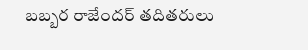బబ్బర రాజేందర్ తదితరులు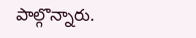పాల్గొన్నారు.